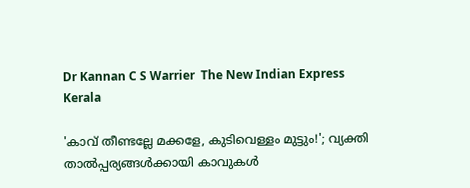Dr Kannan C S Warrier  The New Indian Express
Kerala

'കാവ് തീണ്ടല്ലേ മക്കളേ, കുടിവെള്ളം മുട്ടും!'; വ്യക്തി താല്‍പ്പര്യങ്ങള്‍ക്കായി കാവുകള്‍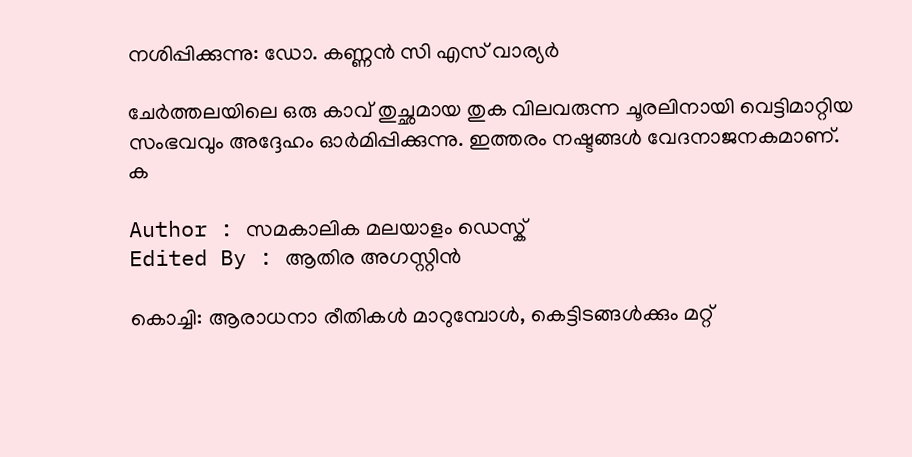നശിപ്പിക്കുന്നു: ഡോ. കണ്ണന്‍ സി എസ് വാര്യര്‍

ചേര്‍ത്തലയിലെ ഒരു കാവ് തുച്ഛമായ തുക വിലവരുന്ന ചൂരലിനായി വെട്ടിമാറ്റിയ സംഭവവും അദ്ദേഹം ഓര്‍മിപ്പിക്കുന്നു. ഇത്തരം നഷ്ടങ്ങള്‍ വേദനാജനകമാണ്. ക

Author : സമകാലിക മലയാളം ഡെസ്ക്
Edited By : ആതിര അഗസ്റ്റിന്‍

കൊച്ചി: ആരാധനാ രീതികള്‍ മാറുമ്പോള്‍, കെട്ടിടങ്ങള്‍ക്കും മറ്റ്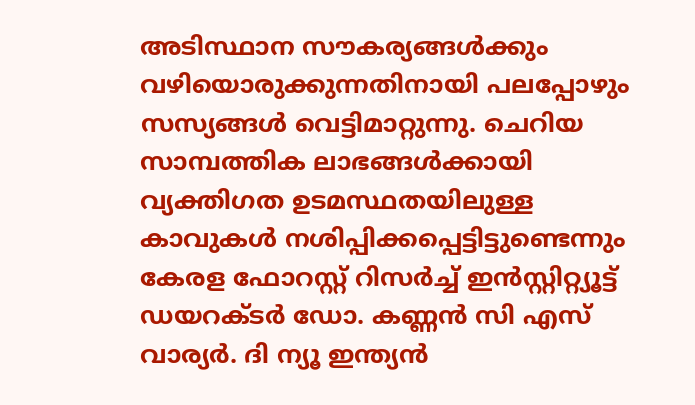അടിസ്ഥാന സൗകര്യങ്ങള്‍ക്കും വഴിയൊരുക്കുന്നതിനായി പലപ്പോഴും സസ്യങ്ങള്‍ വെട്ടിമാറ്റുന്നു. ചെറിയ സാമ്പത്തിക ലാഭങ്ങള്‍ക്കായി വ്യക്തിഗത ഉടമസ്ഥതയിലുള്ള കാവുകള്‍ നശിപ്പിക്കപ്പെട്ടിട്ടുണ്ടെന്നും കേരള ഫോറസ്റ്റ് റിസര്‍ച്ച് ഇന്‍സ്റ്റിറ്റ്യൂട്ട് ഡയറക്ടര്‍ ഡോ. കണ്ണന്‍ സി എസ് വാര്യര്‍. ദി ന്യൂ ഇന്ത്യന്‍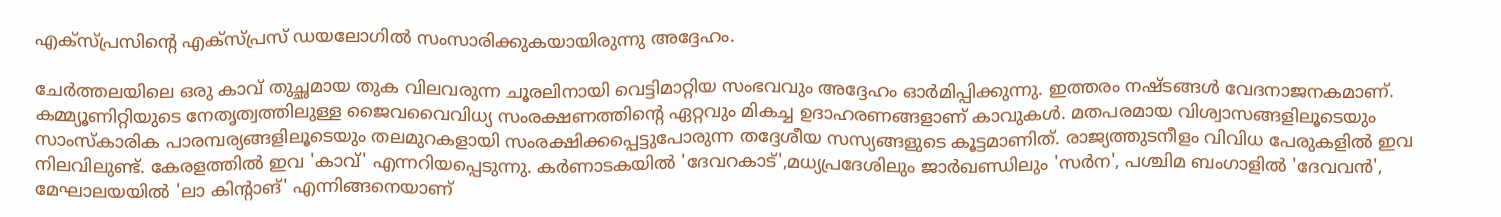എക്‌സ്പ്രസിന്റെ എക്‌സ്പ്രസ് ഡയലോഗില്‍ സംസാരിക്കുകയായിരുന്നു അദ്ദേഹം.

ചേര്‍ത്തലയിലെ ഒരു കാവ് തുച്ഛമായ തുക വിലവരുന്ന ചൂരലിനായി വെട്ടിമാറ്റിയ സംഭവവും അദ്ദേഹം ഓര്‍മിപ്പിക്കുന്നു. ഇത്തരം നഷ്ടങ്ങള്‍ വേദനാജനകമാണ്. കമ്മ്യൂണിറ്റിയുടെ നേതൃത്വത്തിലുള്ള ജൈവവൈവിധ്യ സംരക്ഷണത്തിന്റെ ഏറ്റവും മികച്ച ഉദാഹരണങ്ങളാണ് കാവുകള്‍. മതപരമായ വിശ്വാസങ്ങളിലൂടെയും സാംസ്‌കാരിക പാരമ്പര്യങ്ങളിലൂടെയും തലമുറകളായി സംരക്ഷിക്കപ്പെട്ടുപോരുന്ന തദ്ദേശീയ സസ്യങ്ങളുടെ കൂട്ടമാണിത്. രാജ്യത്തുടനീളം വിവിധ പേരുകളില്‍ ഇവ നിലവിലുണ്ട്. കേരളത്തില്‍ ഇവ 'കാവ്' എന്നറിയപ്പെടുന്നു. കര്‍ണാടകയില്‍ 'ദേവറകാട്',മധ്യപ്രദേശിലും ജാര്‍ഖണ്ഡിലും 'സര്‍ന', പശ്ചിമ ബംഗാളില്‍ 'ദേവവന്‍', മേഘാലയയില്‍ 'ലാ കിന്റാങ്' എന്നിങ്ങനെയാണ്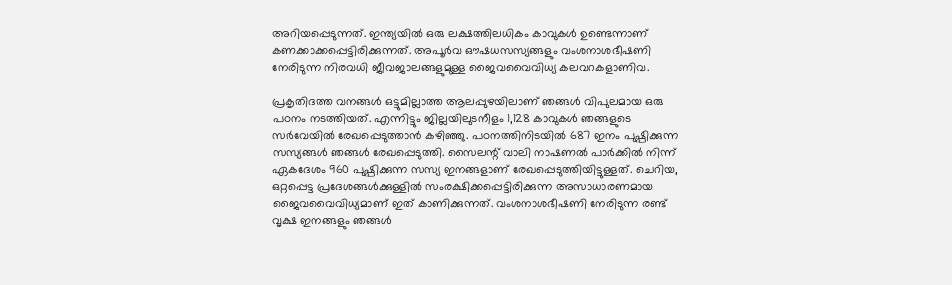അറിയപ്പെടുന്നത്. ഇന്ത്യയില്‍ ഒരു ലക്ഷത്തിലധികം കാവുകള്‍ ഉണ്ടെന്നാണ് കണക്കാക്കപ്പെട്ടിരിക്കുന്നത്. അപൂര്‍വ ഔഷധസസ്യങ്ങളും വംശനാശഭീഷണി നേരിടുന്ന നിരവധി ജീവജാലങ്ങളുമുള്ള ജൈവവൈവിധ്യ കലവറകളാണിവ.

പ്രകൃതിദത്ത വനങ്ങള്‍ ഒട്ടുമില്ലാത്ത ആലപ്പുഴയിലാണ് ഞങ്ങള്‍ വിപുലമായ ഒരു പഠനം നടത്തിയത്. എന്നിട്ടും ജില്ലയിലുടനീളം 1,128 കാവുകള്‍ ഞങ്ങളുടെ സര്‍വേയില്‍ രേഖപ്പെടുത്താന്‍ കഴിഞ്ഞു. പഠനത്തിനിടയില്‍ 687 ഇനം പുഷ്പിക്കുന്ന സസ്യങ്ങള്‍ ഞങ്ങള്‍ രേഖപ്പെടുത്തി. സൈലന്റ് വാലി നാഷണല്‍ പാര്‍ക്കില്‍ നിന്ന് ഏകദേശം 960 പുഷ്പിക്കുന്ന സസ്യ ഇനങ്ങളാണ് രേഖപ്പെടുത്തിയിട്ടുള്ളത്. ചെറിയ, ഒറ്റപ്പെട്ട പ്രദേശങ്ങള്‍ക്കുള്ളില്‍ സംരക്ഷിക്കപ്പെട്ടിരിക്കുന്ന അസാധാരണമായ ജൈവവൈവിധ്യമാണ് ഇത് കാണിക്കുന്നത്. വംശനാശഭീഷണി നേരിടുന്ന രണ്ട് വൃക്ഷ ഇനങ്ങളും ഞങ്ങള്‍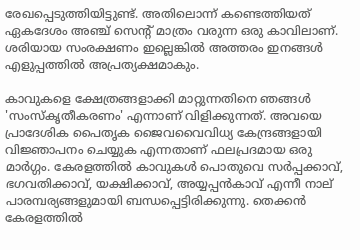രേഖപ്പെടുത്തിയിട്ടുണ്ട്. അതിലൊന്ന് കണ്ടെത്തിയത് ഏകദേശം അഞ്ച് സെന്റ് മാത്രം വരുന്ന ഒരു കാവിലാണ്. ശരിയായ സംരക്ഷണം ഇല്ലെങ്കില്‍ അത്തരം ഇനങ്ങള്‍ എളുപ്പത്തില്‍ അപ്രത്യക്ഷമാകും.

കാവുകളെ ക്ഷേത്രങ്ങളാക്കി മാറ്റുന്നതിനെ ഞങ്ങള്‍ 'സംസ്‌കൃതീകരണം' എന്നാണ് വിളിക്കുന്നത്. അവയെ പ്രാദേശിക പൈതൃക ജൈവവൈവിധ്യ കേന്ദ്രങ്ങളായി വിജ്ഞാപനം ചെയ്യുക എന്നതാണ് ഫലപ്രദമായ ഒരു മാര്‍ഗ്ഗം. കേരളത്തില്‍ കാവുകള്‍ പൊതുവെ സര്‍പ്പക്കാവ്, ഭഗവതിക്കാവ്, യക്ഷിക്കാവ്, അയ്യപ്പന്‍കാവ് എന്നീ നാല് പാരമ്പര്യങ്ങളുമായി ബന്ധപ്പെട്ടിരിക്കുന്നു. തെക്കന്‍ കേരളത്തില്‍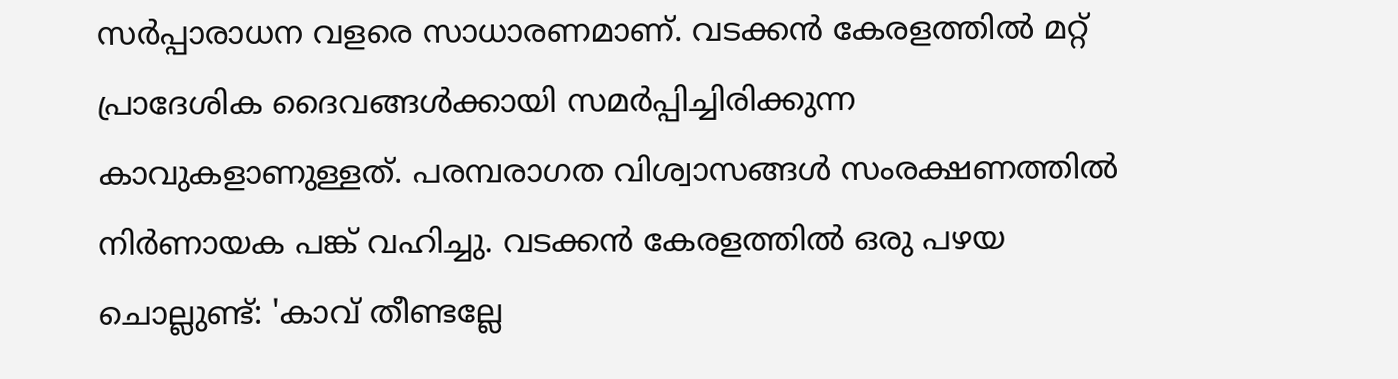സര്‍പ്പാരാധന വളരെ സാധാരണമാണ്. വടക്കന്‍ കേരളത്തില്‍ മറ്റ് പ്രാദേശിക ദൈവങ്ങള്‍ക്കായി സമര്‍പ്പിച്ചിരിക്കുന്ന കാവുകളാണുള്ളത്. പരമ്പരാഗത വിശ്വാസങ്ങള്‍ സംരക്ഷണത്തില്‍ നിര്‍ണായക പങ്ക് വഹിച്ചു. വടക്കന്‍ കേരളത്തില്‍ ഒരു പഴയ ചൊല്ലുണ്ട്: 'കാവ് തീണ്ടല്ലേ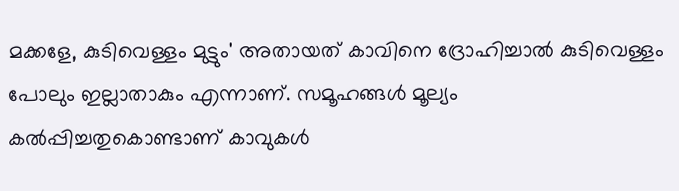മക്കളേ, കുടിവെള്ളം മുട്ടും' അതായത് കാവിനെ ദ്രോഹിച്ചാല്‍ കുടിവെള്ളം പോലും ഇല്ലാതാകും എന്നാണ്. സമൂഹങ്ങള്‍ മൂല്യം കല്‍പ്പിച്ചതുകൊണ്ടാണ് കാവുകള്‍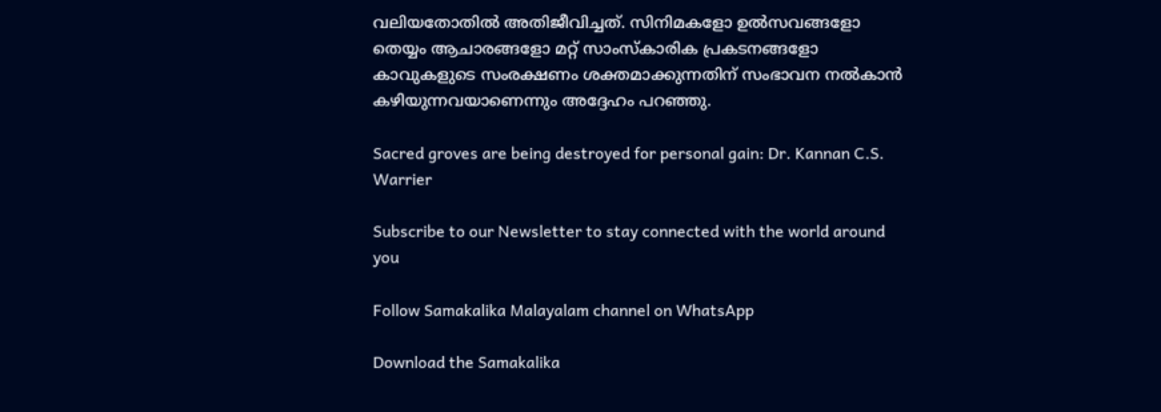വലിയതോതില്‍ അതിജീവിച്ചത്. സിനിമകളോ ഉല്‍സവങ്ങളോ തെയ്യം ആചാരങ്ങളോ മറ്റ് സാംസ്‌കാരിക പ്രകടനങ്ങളോ കാവുകളുടെ സംരക്ഷണം ശക്തമാക്കുന്നതിന് സംഭാവന നല്‍കാന്‍ കഴിയുന്നവയാണെന്നും അദ്ദേഹം പറഞ്ഞു.

Sacred groves are being destroyed for personal gain: Dr. Kannan C.S. Warrier

Subscribe to our Newsletter to stay connected with the world around you

Follow Samakalika Malayalam channel on WhatsApp

Download the Samakalika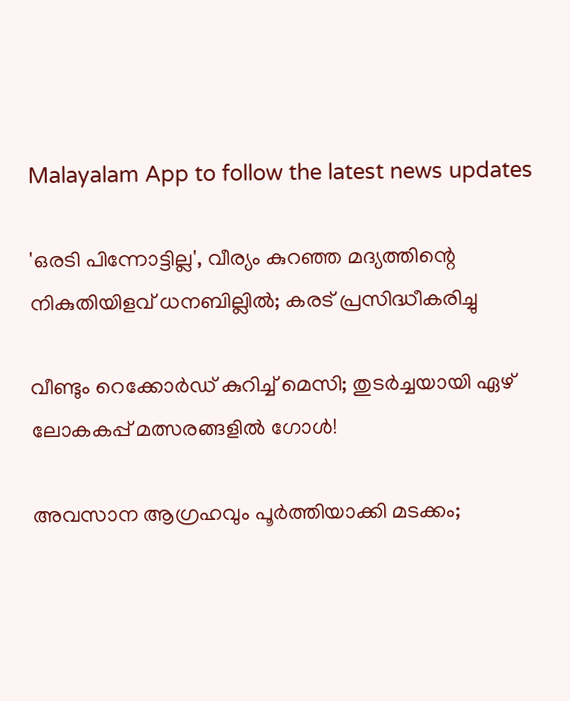Malayalam App to follow the latest news updates

'ഒരടി പിന്നോട്ടില്ല', വീര്യം കുറഞ്ഞ മദ്യത്തിന്റെ നികുതിയിളവ് ധനബില്ലില്‍; കരട് പ്രസിദ്ധീകരിച്ചു

വീണ്ടും റെക്കോര്‍ഡ് കുറിച്ച് മെസി; തുടര്‍ച്ചയായി ഏഴ് ലോകകപ്പ് മത്സരങ്ങളില്‍ ഗോള്‍!

അവസാന ആഗ്രഹവും പൂർത്തിയാക്കി മടക്കം;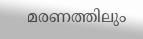മരണത്തിലും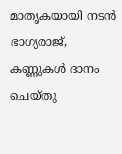മാതൃകയായി നടൻ ഭാഗ്യരാജ്, കണ്ണുകൾ ദാനം ചെയ്തു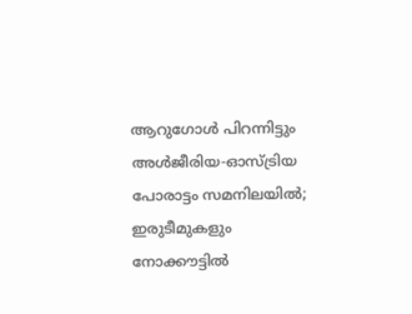ആറുഗോള്‍ പിറന്നിട്ടും അള്‍ജീരിയ-ഓസ്ട്രിയ പോരാട്ടം സമനിലയില്‍; ഇരുടീമുകളും നോക്കൗട്ടില്‍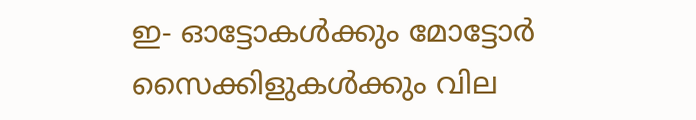ഇ- ഓട്ടോകള്‍ക്കും മോട്ടോര്‍ സൈക്കിളുകള്‍ക്കും വില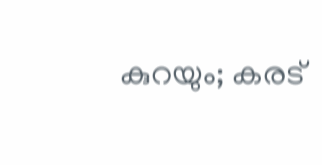കുറയും; കരട്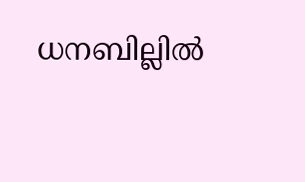ധനബില്ലില്‍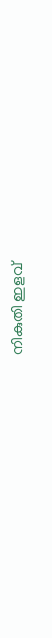നികുതി ഇളവ്